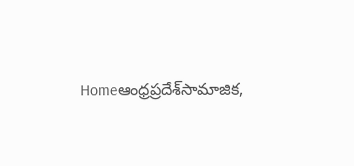Homeఆంధ్రప్రదేశ్‌సామాజిక,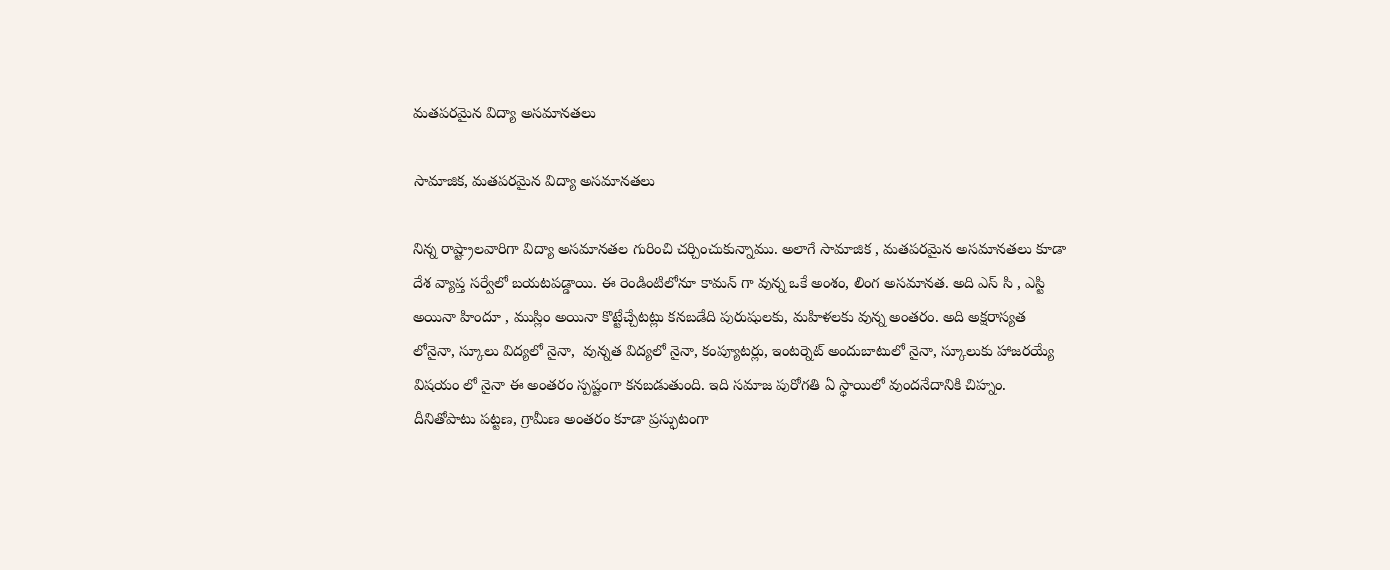మతపరమైన విద్యా అసమానతలు

సామాజిక, మతపరమైన విద్యా అసమానతలు

నిన్న రాష్ట్రాలవారిగా విద్యా అసమానతల గురించి చర్చించుకున్నాము. అలాగే సామాజిక , మతపరమైన అసమానతలు కూడా దేశ వ్యాప్త సర్వేలో బయటపడ్డాయి. ఈ రెండింటిలోనూ కామన్ గా వున్న ఒకే అంశం, లింగ అసమానత. అది ఎస్ సి , ఎస్టి అయినా హిందూ , ముస్లిం అయినా కొట్టేచ్చేటట్లు కనబడేది పురుషులకు, మహిళలకు వున్న అంతరం. అది అక్షరాస్యత లోనైనా, స్కూలు విద్యలో నైనా,  వున్నత విద్యలో నైనా, కంప్యూటర్లు, ఇంటర్నెట్ అందుబాటులో నైనా, స్కూలుకు హాజరయ్యే విషయం లో నైనా ఈ అంతరం స్పష్టంగా కనబడుతుంది. ఇది సమాజ పురోగతి ఏ స్థాయిలో వుందనేదానికి చిహ్నం. దీనితోపాటు పట్టణ, గ్రామీణ అంతరం కూడా ప్రస్ఫుటంగా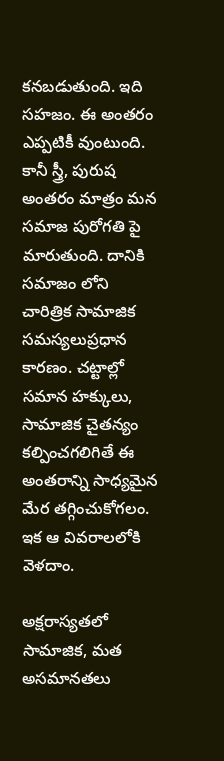కనబడుతుంది. ఇది సహజం. ఈ అంతరం ఎప్పటికీ వుంటుంది. కానీ స్త్రీ, పురుష అంతరం మాత్రం మన సమాజ పురోగతి పై మారుతుంది. దానికి సమాజం లోని చారిత్రిక సామాజిక సమస్యలుప్రధాన కారణం. చట్టాల్లో సమాన హక్కులు, సామాజిక చైతన్యం కల్పించగలిగితే ఈ అంతరాన్ని సాధ్యమైన మేర తగ్గించుకోగలం. ఇక ఆ వివరాలలోకి వెళదాం.

అక్షరాస్యతలో సామాజిక, మత అసమానతలు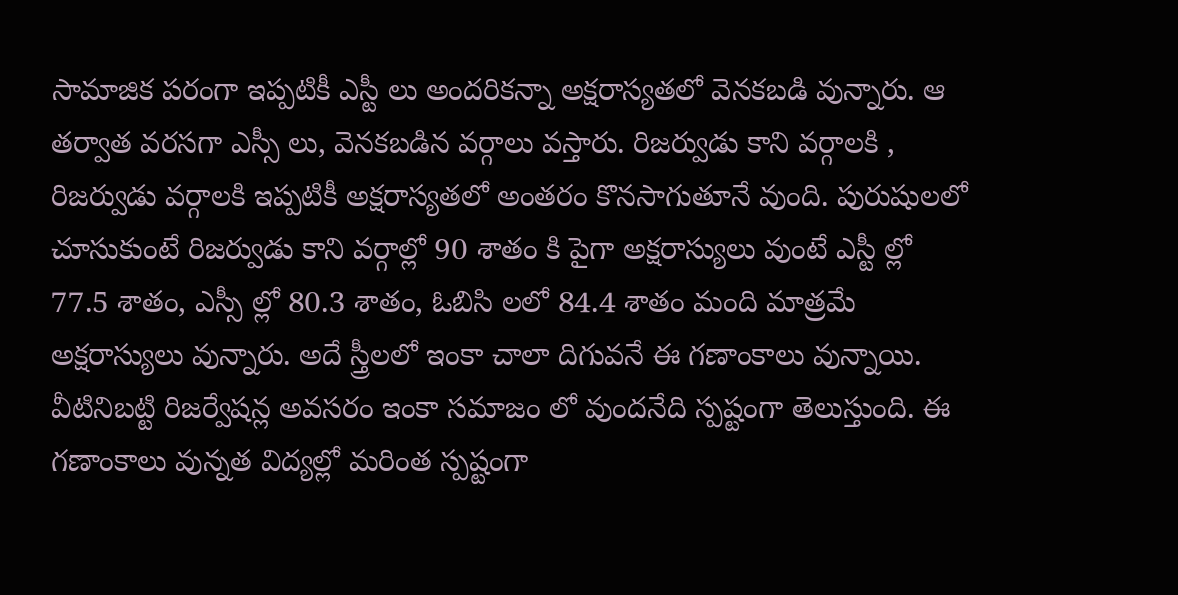సామాజిక పరంగా ఇప్పటికీ ఎస్టీ లు అందరికన్నా అక్షరాస్యతలో వెనకబడి వున్నారు. ఆ తర్వాత వరసగా ఎస్సీ లు, వెనకబడిన వర్గాలు వస్తారు. రిజర్వుడు కాని వర్గాలకి , రిజర్వుడు వర్గాలకి ఇప్పటికీ అక్షరాస్యతలో అంతరం కొనసాగుతూనే వుంది. పురుషులలో చూసుకుంటే రిజర్వుడు కాని వర్గాల్లో 90 శాతం కి పైగా అక్షరాస్యులు వుంటే ఎస్టీ ల్లో 77.5 శాతం, ఎస్సీ ల్లో 80.3 శాతం, ఓబిసి లలో 84.4 శాతం మంది మాత్రమే అక్షరాస్యులు వున్నారు. అదే స్త్రీలలో ఇంకా చాలా దిగువనే ఈ గణాంకాలు వున్నాయి. వీటినిబట్టి రిజర్వేషన్ల అవసరం ఇంకా సమాజం లో వుందనేది స్పష్టంగా తెలుస్తుంది. ఈ గణాంకాలు వున్నత విద్యల్లో మరింత స్పష్టంగా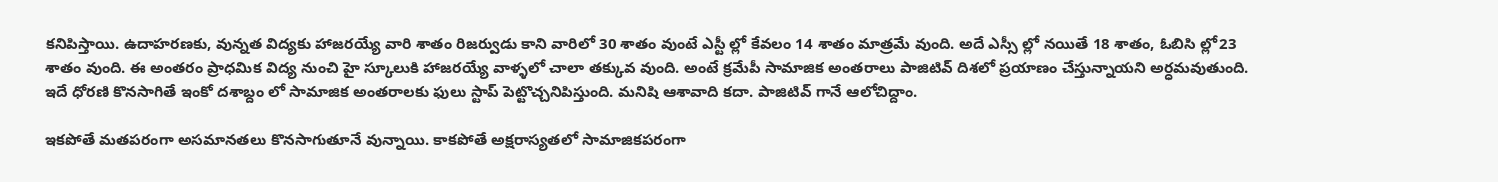కనిపిస్తాయి. ఉదాహరణకు, వున్నత విద్యకు హాజరయ్యే వారి శాతం రిజర్వుడు కాని వారిలో 30 శాతం వుంటే ఎస్టీ ల్లో కేవలం 14 శాతం మాత్రమే వుంది. అదే ఎస్సీ ల్లో నయితే 18 శాతం, ఓబిసి ల్లో23 శాతం వుంది. ఈ అంతరం ప్రాధమిక విద్య నుంచి హై స్కూలుకి హాజరయ్యే వాళ్ళలో చాలా తక్కువ వుంది. అంటే క్రమేపీ సామాజిక అంతరాలు పాజిటివ్ దిశలో ప్రయాణం చేస్తున్నాయని అర్ధమవుతుంది. ఇదే ధోరణి కొనసాగితే ఇంకో దశాబ్దం లో సామాజిక అంతరాలకు ఫులు స్టాప్ పెట్టొచ్చనిపిస్తుంది. మనిషి ఆశావాది కదా. పాజిటివ్ గానే ఆలోచిద్దాం.

ఇకపోతే మతపరంగా అసమానతలు కొనసాగుతూనే వున్నాయి. కాకపోతే అక్షరాస్యతలో సామాజికపరంగా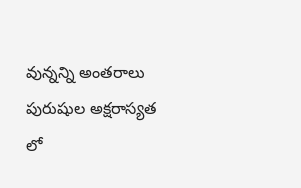వున్నన్ని అంతరాలు పురుషుల అక్షరాస్యత లో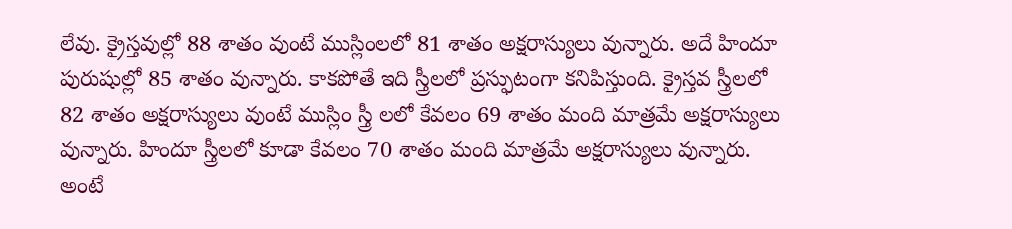లేవు. క్రైస్తవుల్లో 88 శాతం వుంటే ముస్లింలలో 81 శాతం అక్షరాస్యులు వున్నారు. అదే హిందూ పురుషుల్లో 85 శాతం వున్నారు. కాకపోతే ఇది స్త్రీలలో ప్రస్ఫుటంగా కనిపిస్తుంది. క్రైస్తవ స్త్రీలలో 82 శాతం అక్షరాస్యులు వుంటే ముస్లిం స్త్రీ లలో కేవలం 69 శాతం మంది మాత్రమే అక్షరాస్యులు వున్నారు. హిందూ స్త్రీలలో కూడా కేవలం 70 శాతం మంది మాత్రమే అక్షరాస్యులు వున్నారు. అంటే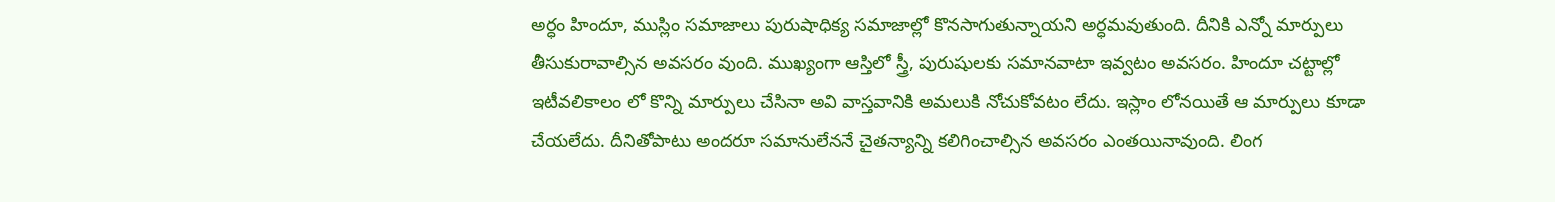అర్ధం హిందూ, ముస్లిం సమాజాలు పురుషాధిక్య సమాజాల్లో కొనసాగుతున్నాయని అర్ధమవుతుంది. దీనికి ఎన్నో మార్పులు తీసుకురావాల్సిన అవసరం వుంది. ముఖ్యంగా ఆస్తిలో స్త్రీ, పురుషులకు సమానవాటా ఇవ్వటం అవసరం. హిందూ చట్టాల్లో ఇటీవలికాలం లో కొన్ని మార్పులు చేసినా అవి వాస్తవానికి అమలుకి నోచుకోవటం లేదు. ఇస్లాం లోనయితే ఆ మార్పులు కూడా చేయలేదు. దీనితోపాటు అందరూ సమానులేననే చైతన్యాన్ని కలిగించాల్సిన అవసరం ఎంతయినావుంది. లింగ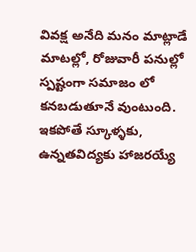వివక్ష అనేది మనం మాట్లాడే మాటల్లో, రోజువారీ పనుల్లో స్పష్టంగా సమాజం లో కనబడుతూనే వుంటుంది. ఇకపోతే స్కూళ్ళకు, ఉన్నతవిద్యకు హాజరయ్యే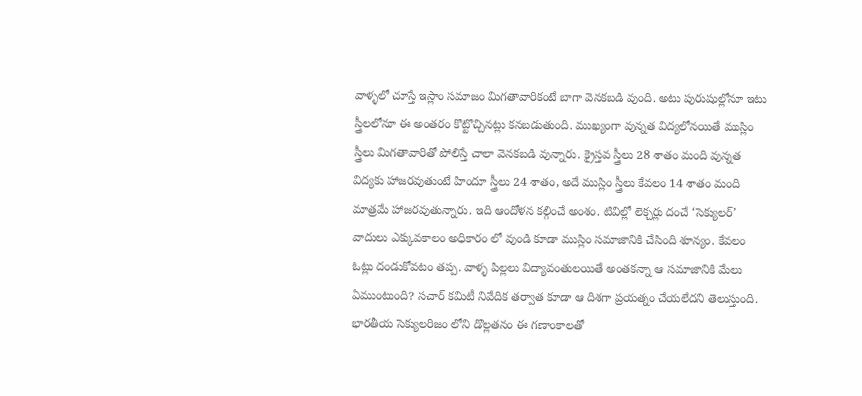వాళ్ళలో చూస్తే ఇస్లాం సమాజం మిగతావారికంటే బాగా వెనకబడి వుంది. అటు పురుషుల్లోనూ ఇటు స్త్రీలలోనూ ఈ అంతరం కొట్టొచ్చినట్లు కనబడుతుంది. ముఖ్యంగా వున్నత విద్యలోనయితే ముస్లిం స్త్రీలు మిగతావారితో పోలిస్తే చాలా వెనకబడి వున్నారు. క్రైస్తవ స్త్రీలు 28 శాతం మంది వున్నత విద్యకు హాజరవుతుంటే హిందూ స్త్రీలు 24 శాతం, అదే ముస్లిం స్త్రీలు కేవలం 14 శాతం మంది మాత్రమే హాజరవుతున్నారు. ఇది ఆందోళన కల్గించే అంశం. టివిల్లో లెక్చర్లు దంచే ‘సెక్యులర్’ వాదులు ఎక్కువకాలం అధికారం లో వుండి కూడా ముస్లిం సమాజానికి చేసింది శూన్యం. కేవలం ఓట్లు దండుకోవటం తప్ప. వాళ్ళ పిల్లలు విద్యావంతులయితే అంతకన్నా ఆ సమాజానికి మేలు ఏముంటుంది? సచార్ కమిటీ నివేదిక తర్వాత కూడా ఆ దిశగా ప్రయత్నం చేయలేదని తెలుస్తుంది. భారతీయ సెక్యులరిజం లోని డొల్లతనం ఈ గణాంకాలతో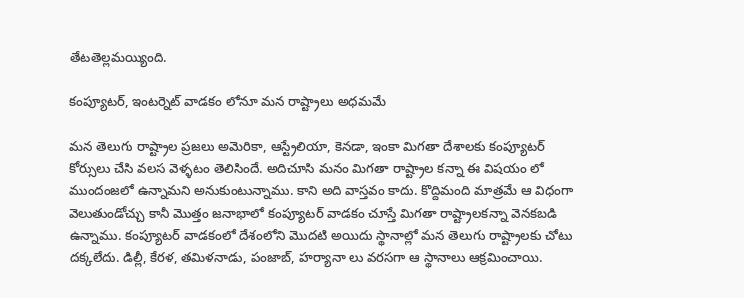తేటతెల్లమయ్యింది.

కంప్యూటర్, ఇంటర్నెట్ వాడకం లోనూ మన రాష్ట్రాలు అధమమే

మన తెలుగు రాష్ట్రాల ప్రజలు అమెరికా, ఆస్ట్రేలియా, కెనడా, ఇంకా మిగతా దేశాలకు కంప్యూటర్ కోర్సులు చేసి వలస వెళ్ళటం తెలిసిందే. అదిచూసి మనం మిగతా రాష్ట్రాల కన్నా ఈ విషయం లో ముందంజలో ఉన్నామని అనుకుంటున్నాము. కాని అది వాస్తవం కాదు. కొద్దిమంది మాత్రమే ఆ విధంగా వెలుతుండోచ్చు కానీ మొత్తం జనాభాలో కంప్యూటర్ వాడకం చూస్తే మిగతా రాష్ట్రాలకన్నా వెనకబడి ఉన్నాము. కంప్యూటర్ వాడకంలో దేశంలోని మొదటి అయిదు స్థానాల్లో మన తెలుగు రాష్ట్రాలకు చోటు దక్కలేదు. డిల్లీ, కేరళ, తమిళనాడు, పంజాబ్, హర్యానా లు వరసగా ఆ స్థానాలు ఆక్రమించాయి.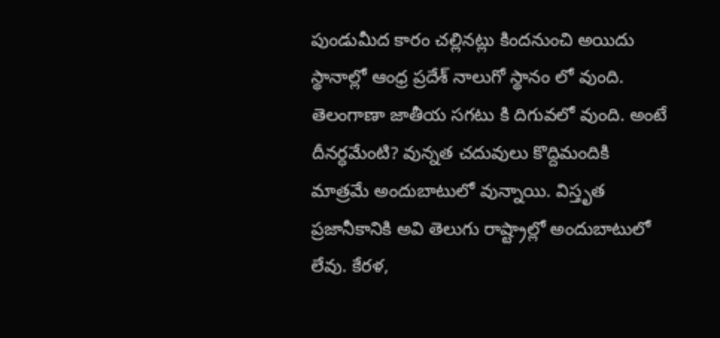పుండుమీద కారం చల్లినట్లు కిందనుంచి అయిదు స్థానాల్లో ఆంధ్ర ప్రదేశ్ నాలుగో స్థానం లో వుంది. తెలంగాణా జాతీయ సగటు కి దిగువలో వుంది. అంటే దీనర్ధమేంటి? వున్నత చదువులు కొద్దిమందికి మాత్రమే అందుబాటులో వున్నాయి. విస్తృత ప్రజానీకానికి అవి తెలుగు రాష్ట్రాల్లో అందుబాటులో లేవు. కేరళ,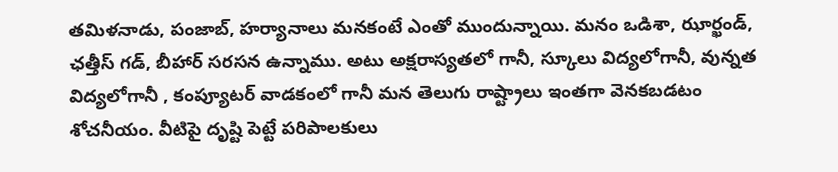తమిళనాడు, పంజాబ్, హర్యానాలు మనకంటే ఎంతో ముందున్నాయి. మనం ఒడిశా, ఝార్ఖండ్, ఛత్తీస్ గడ్, బీహార్ సరసన ఉన్నాము. అటు అక్షరాస్యతలో గానీ, స్కూలు విద్యలోగానీ, వున్నత విద్యలోగానీ , కంప్యూటర్ వాడకంలో గానీ మన తెలుగు రాష్ట్రాలు ఇంతగా వెనకబడటం శోచనీయం. వీటిపై దృష్టి పెట్టే పరిపాలకులు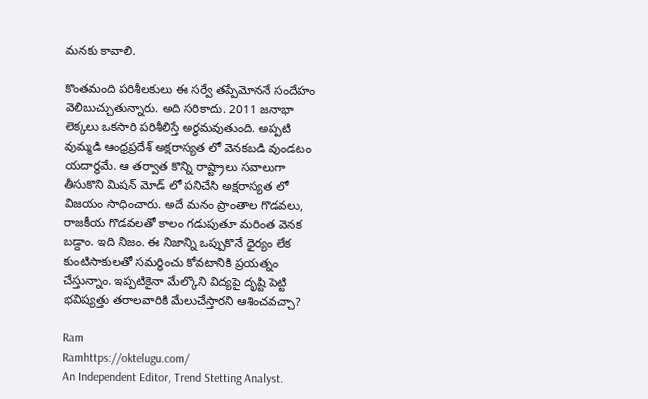మనకు కావాలి.

కొంతమంది పరిశీలకులు ఈ సర్వే తప్పేమోననే సందేహం వెలిబుచ్చుతున్నారు. అది సరికాదు. 2011 జనాభా లెక్కలు ఒకసారి పరిశీలిస్తే అర్ధమవుతుంది. అప్పటి వుమ్మడి ఆంధ్రప్రదేశ్ అక్షరాస్యత లో వెనకబడి వుండటం యదార్ధమే. ఆ తర్వాత కొన్ని రాష్ట్రాలు సవాలుగా తీసుకొని మిషన్ మోడ్ లో పనిచేసి అక్షరాస్యత లో విజయం సాధించారు. అదే మనం ప్రాంతాల గొడవలు, రాజకీయ గొడవలతో కాలం గడుపుతూ మరింత వెనక బడ్దాం. ఇది నిజం. ఈ నిజాన్ని ఒప్పుకొనే ధైర్యం లేక కుంటిసాకులతో సమర్ధించు కోవటానికి ప్రయత్నం చేస్తున్నాం. ఇప్పటికైనా మేల్కొని విద్యపై దృష్టి పెట్టి భవిష్యత్తు తరాలవారికి మేలుచేస్తారని ఆశించవచ్చా?

Ram
Ramhttps://oktelugu.com/
An Independent Editor, Trend Stetting Analyst.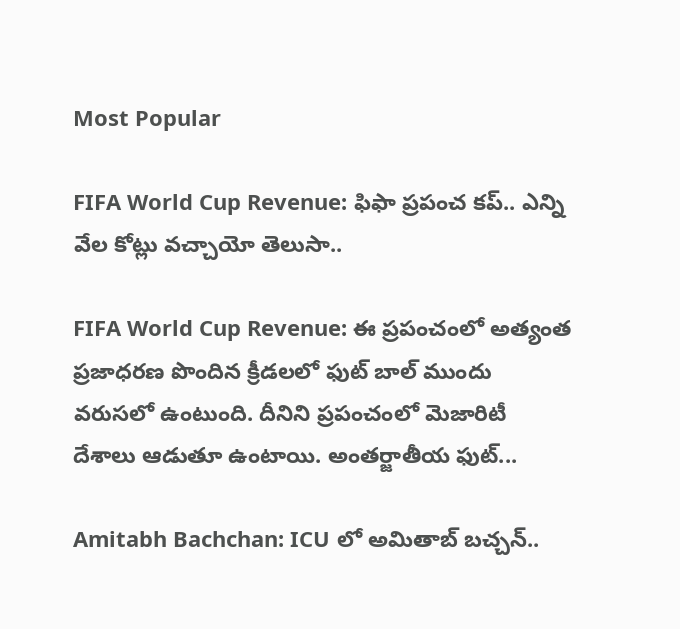Most Popular

FIFA World Cup Revenue: ఫిఫా ప్రపంచ కప్.. ఎన్ని వేల కోట్లు వచ్చాయో తెలుసా..

FIFA World Cup Revenue: ఈ ప్రపంచంలో అత్యంత ప్రజాధరణ పొందిన క్రీడలలో ఫుట్ బాల్ ముందు వరుసలో ఉంటుంది. దీనిని ప్రపంచంలో మెజారిటీ దేశాలు ఆడుతూ ఉంటాయి. అంతర్జాతీయ ఫుట్...

Amitabh Bachchan: ICU లో అమితాబ్ బచ్చన్..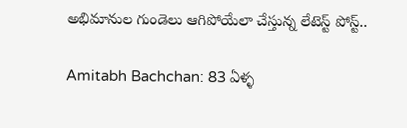అభిమానుల గుండెలు ఆగిపోయేలా చేస్తున్న లేటెస్ట్ పోస్ట్..

Amitabh Bachchan: 83 ఏళ్ళ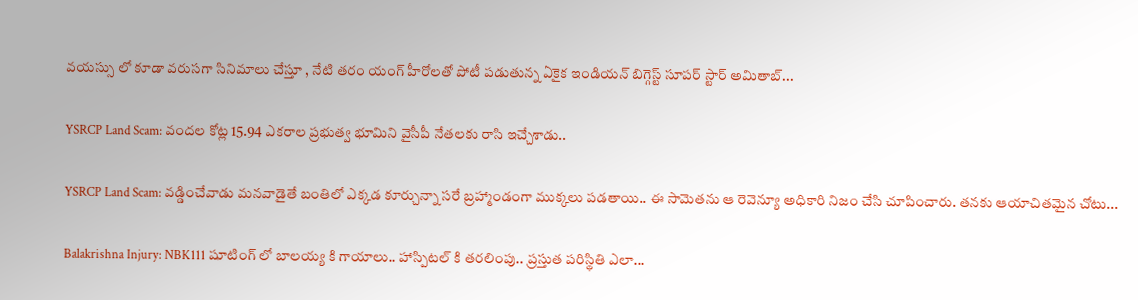వయస్సు లో కూడా వరుసగా సినిమాలు చేస్తూ , నేటి తరం యంగ్ హీరోలతో పోటీ పడుతున్న ఏకైక ఇండియన్ బిగ్గెస్ట్ సూపర్ స్టార్ అమితాబ్...

YSRCP Land Scam: వందల కోట్ల 15.94 ఎకరాల ప్రభుత్వ భూమిని వైసీపీ నేతలకు రాసి ఇచ్చేశాడు..

YSRCP Land Scam: వడ్డించేవాడు మనవాడైతే బంతిలో ఎక్కడ కూర్చున్నా సరే బ్రహ్మాండంగా ముక్కలు పడతాయి.. ఈ సామెతను ఆ రెవెన్యూ అధికారి నిజం చేసి చూపించారు. తనకు ఆయాచితమైన చోటు...

Balakrishna Injury: NBK111 షూటింగ్ లో బాలయ్య కి గాయాలు.. హాస్పిటల్ కి తరలింపు.. ప్రస్తుత పరిస్థితి ఎలా...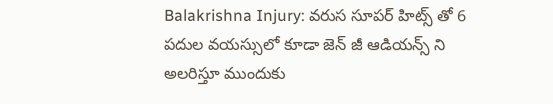Balakrishna Injury: వరుస సూపర్ హిట్స్ తో 6 పదుల వయస్సులో కూడా జెన్ జీ ఆడియన్స్ ని అలరిస్తూ ముందుకు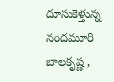దూసుకెళ్తున్న నందమూరి బాలకృష్ణ ,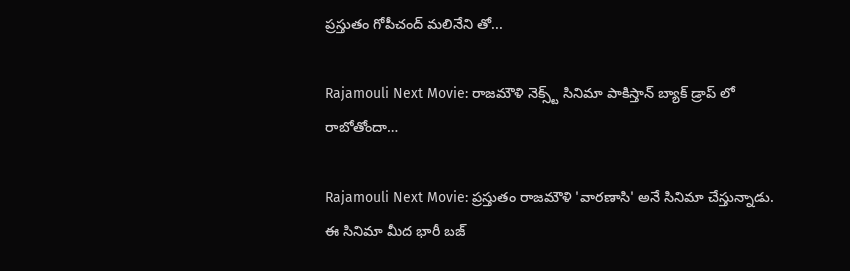ప్రస్తుతం గోపీచంద్ మలినేని తో...

Rajamouli Next Movie: రాజమౌళి నెక్స్ట్ సినిమా పాకిస్తాన్ బ్యాక్ డ్రాప్ లో రాబోతోందా…

Rajamouli Next Movie: ప్రస్తుతం రాజమౌళి 'వారణాసి' అనే సినిమా చేస్తున్నాడు. ఈ సినిమా మీద భారీ బజ్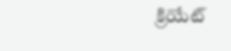క్రియేట్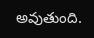అవుతుంది.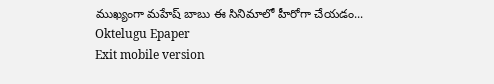ముఖ్యంగా మహేష్ బాబు ఈ సినిమాలో హీరోగా చేయడం...
Oktelugu Epaper
Exit mobile version